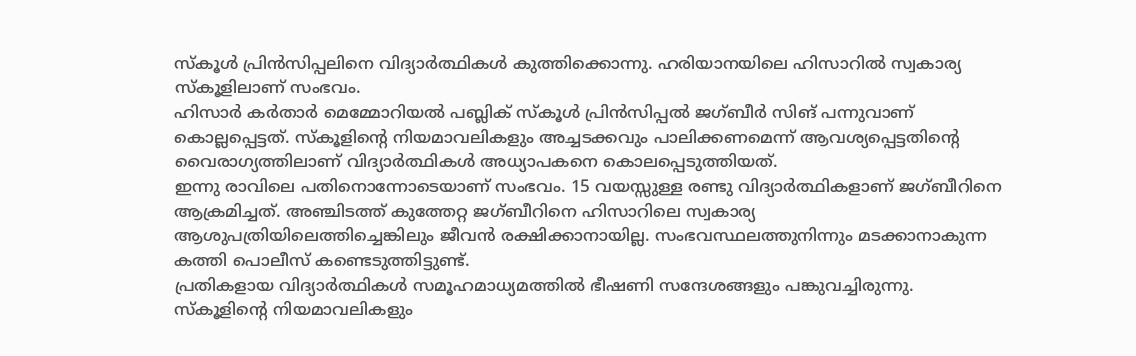സ്കൂൾ പ്രിൻസിപ്പലിനെ വിദ്യാർത്ഥികൾ കുത്തിക്കൊന്നു. ഹരിയാനയിലെ ഹിസാറിൽ സ്വകാര്യ സ്കൂളിലാണ് സംഭവം.
ഹിസാർ കർതാർ മെമ്മോറിയൽ പബ്ലിക് സ്കൂൾ പ്രിൻസിപ്പൽ ജഗ്ബീർ സിങ് പന്നുവാണ് കൊല്ലപ്പെട്ടത്. സ്കൂളിന്റെ നിയമാവലികളും അച്ചടക്കവും പാലിക്കണമെന്ന് ആവശ്യപ്പെട്ടതിന്റെ വൈരാഗ്യത്തിലാണ് വിദ്യാർത്ഥികൾ അധ്യാപകനെ കൊലപ്പെടുത്തിയത്.
ഇന്നു രാവിലെ പതിനൊന്നോടെയാണ് സംഭവം. 15 വയസ്സുള്ള രണ്ടു വിദ്യാർത്ഥികളാണ് ജഗ്ബീറിനെ ആക്രമിച്ചത്. അഞ്ചിടത്ത് കുത്തേറ്റ ജഗ്ബീറിനെ ഹിസാറിലെ സ്വകാര്യ ആശുപത്രിയിലെത്തിച്ചെങ്കിലും ജീവൻ രക്ഷിക്കാനായില്ല. സംഭവസ്ഥലത്തുനിന്നും മടക്കാനാകുന്ന കത്തി പൊലീസ് കണ്ടെടുത്തിട്ടുണ്ട്.
പ്രതികളായ വിദ്യാർത്ഥികൾ സമൂഹമാധ്യമത്തിൽ ഭീഷണി സന്ദേശങ്ങളും പങ്കുവച്ചിരുന്നു. സ്കൂളിന്റെ നിയമാവലികളും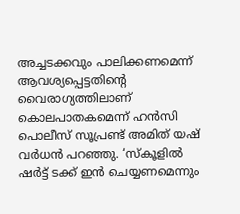അച്ചടക്കവും പാലിക്കണമെന്ന് ആവശ്യപ്പെട്ടതിന്റെ വൈരാഗ്യത്തിലാണ് കൊലപാതകമെന്ന് ഹൻസി പൊലീസ് സൂപ്രണ്ട് അമിത് യഷ് വർധൻ പറഞ്ഞു. ‘സ്കൂളിൽ ഷർട്ട് ടക്ക് ഇൻ ചെയ്യണമെന്നും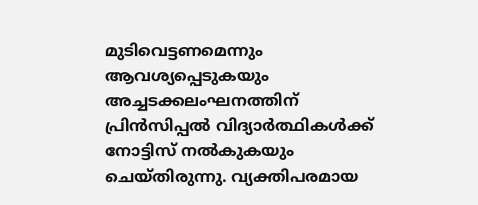മുടിവെട്ടണമെന്നും ആവശ്യപ്പെടുകയും അച്ചടക്കലംഘനത്തിന് പ്രിൻസിപ്പൽ വിദ്യാർത്ഥികൾക്ക് നോട്ടിസ് നൽകുകയും ചെയ്തിരുന്നു. വ്യക്തിപരമായ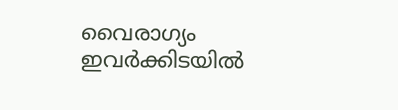വൈരാഗ്യം ഇവർക്കിടയിൽ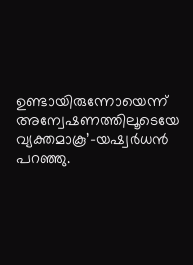ഉണ്ടായിരുന്നോയെന്ന് അന്വേഷണത്തിലൂടെയേ വ്യക്തമാകൂ’–യഷ്വർധൻ പറഞ്ഞു.